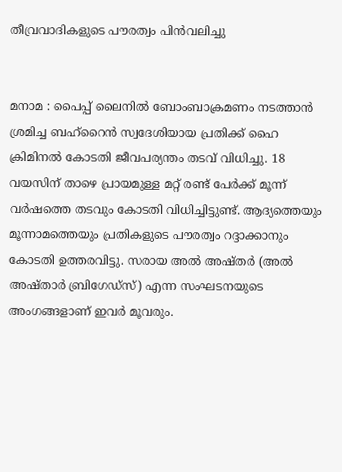തീവ്രവാദികളുടെ പൗരത്വം പിൻവലിച്ചു


മനാമ : പൈപ്പ് ലൈനിൽ ബോംബാക്രമണം നടത്താൻ ശ്രമിച്ച ബഹ്റൈൻ സ്വദേശിയായ പ്രതിക്ക് ഹൈ ക്രിമിനൽ കോടതി ജീവപര്യന്തം തടവ് വിധിച്ചു. 18 വയസിന് താഴെ പ്രായമുള്ള മറ്റ് രണ്ട് പേർക്ക് മൂന്ന് വർഷത്തെ തടവും കോടതി വിധിച്ചിട്ടുണ്ട്. ആദ്യത്തെയും മൂന്നാമത്തെയും പ്രതികളുടെ പൗരത്വം റദ്ദാക്കാനും കോടതി ഉത്തരവിട്ടു. സരായ അൽ അഷ്തർ (അൽ അഷ്താർ ബ്രിഗേഡ്സ്) എന്ന സംഘടനയുടെ അംഗങ്ങളാണ് ഇവർ മൂവരും.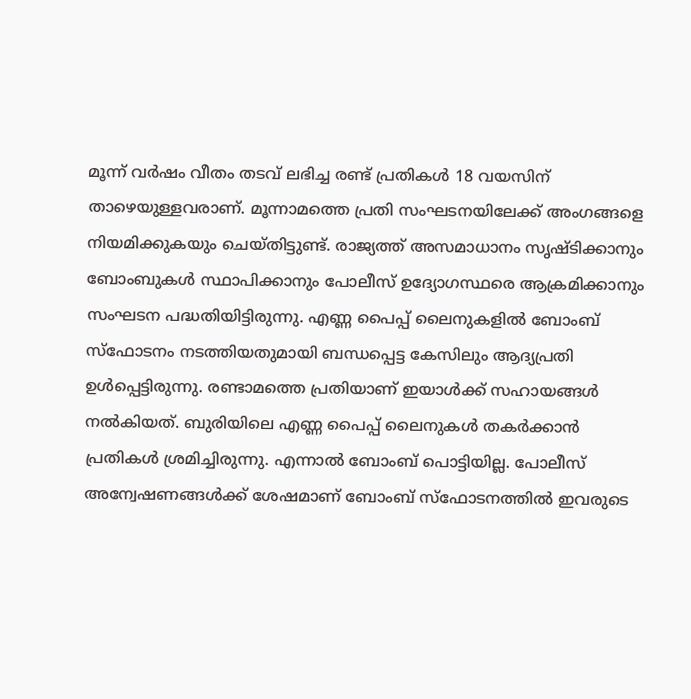മൂന്ന് വർഷം വീതം തടവ് ലഭിച്ച രണ്ട് പ്രതികൾ 18 വയസിന് താഴെയുള്ളവരാണ്. മൂന്നാമത്തെ പ്രതി സംഘടനയിലേക്ക് അംഗങ്ങളെ നിയമിക്കുകയും ചെയ്തിട്ടുണ്ട്. രാജ്യത്ത് അസമാധാനം സൃഷ്ടിക്കാനും ബോംബുകൾ സ്ഥാപിക്കാനും പോലീസ് ഉദ്യോഗസ്ഥരെ ആക്രമിക്കാനും സംഘടന പദ്ധതിയിട്ടിരുന്നു. എണ്ണ പൈപ്പ് ലൈനുകളിൽ ബോംബ് സ്ഫോടനം നടത്തിയതുമായി ബന്ധപ്പെട്ട കേസിലും ആദ്യപ്രതി ഉൾപ്പെട്ടിരുന്നു. രണ്ടാമത്തെ പ്രതിയാണ് ഇയാൾക്ക് സഹായങ്ങൾ നൽകിയത്. ബുരിയിലെ എണ്ണ പൈപ്പ് ലൈനുകൾ തകർക്കാൻ പ്രതികൾ ശ്രമിച്ചിരുന്നു. എന്നാൽ ബോംബ് പൊട്ടിയില്ല. പോലീസ് അന്വേഷണങ്ങൾക്ക് ശേഷമാണ് ബോംബ് സ്ഫോടനത്തിൽ ഇവരുടെ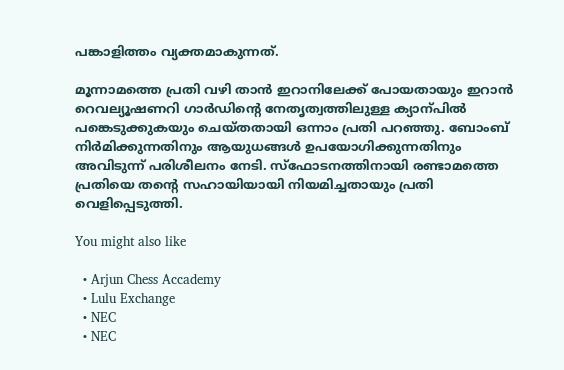പങ്കാളിത്തം വ്യക്തമാകുന്നത്.

മൂന്നാമത്തെ പ്രതി വഴി താൻ ഇറാനിലേക്ക് പോയതായും ഇറാൻ റെവല്യൂഷണറി ഗാർഡിന്റെ നേതൃത്വത്തിലുള്ള ക്യാന്പിൽ പങ്കെടുക്കുകയും ചെയ്തതായി ഒന്നാം പ്രതി പറഞ്ഞു. ബോംബ് നിർമിക്കുന്നതിനും ആയുധങ്ങൾ ഉപയോഗിക്കുന്നതിനും അവിടുന്ന് പരിശീലനം നേടി. സ്ഫോടനത്തിനായി രണ്ടാമത്തെ പ്രതിയെ തന്റെ സഹായിയായി നിയമിച്ചതായും പ്രതി വെളിപ്പെടുത്തി.

You might also like

  • Arjun Chess Accademy
  • Lulu Exchange
  • NEC
  • NEC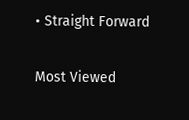• Straight Forward

Most Viewed